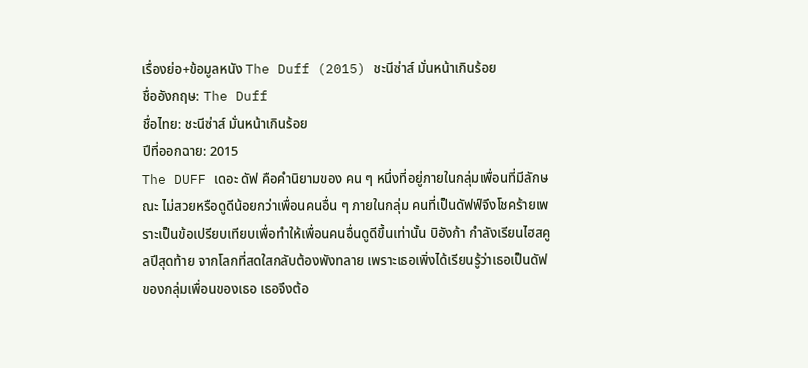เรื่องย่อ+ข้อมูลหนัง The Duff (2015) ชะนีซ่าส์ มั่นหน้าเกินร้อย
ชื่ออังกฤษ: The Duff
ชื่อไทย: ชะนีซ่าส์ มั่นหน้าเกินร้อย
ปีที่ออกฉาย: 2015
The DUFF เดอะ ดัฟ คือคำนิยามของ คน ๆ หนึ่งที่อยู่ภายในกลุ่มเพื่อนที่มีลักษณะ ไม่สวยหรือดูดีน้อยกว่าเพื่อนคนอื่น ๆ ภายในกลุ่ม คนที่เป็นดัฟฟ์จึงโชคร้ายเพราะเป็นข้อเปรียบเทียบเพื่อทำให้เพื่อนคนอื่นดูดีขึ้นเท่านั้น บิอังก้า กำลังเรียนไฮสคูลปีสุดท้าย จากโลกที่สดใสกลับต้องพังทลาย เพราะเธอเพิ่งได้เรียนรู้ว่าเธอเป็นดัฟของกลุ่มเพื่อนของเธอ เธอจึงต้อ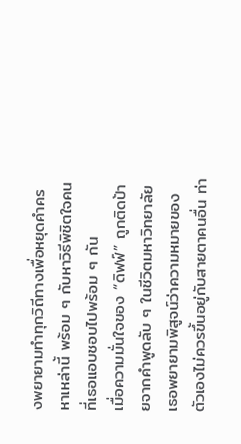งพยายามทำทุกวิถีทางเพื่อหยุดคำครหาเหล่านี้ พร้อม ๆ กับหาวิธีพิชิตใจคนที่เธอแอบชอบไปพร้อม ๆ กัน
เมื่อความมั่นใจของ “ดิฟฟ์” ถูกติดป้ายจากคำพูดลับ ๆ ในชีวิตมหาวิทยาลัย เธอพยายามพิสูจน์ว่าความหมายของตัวเองไม่ควรขึ้นอยู่กับสายตาคนอื่น ท่า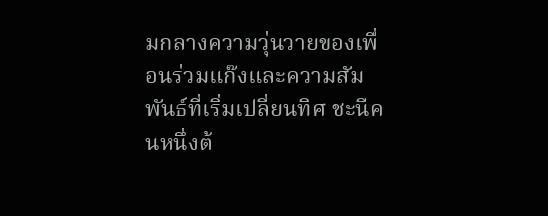มกลางความวุ่นวายของเพื่อนร่วมแก๊งและความสัมพันธ์ที่เริ่มเปลี่ยนทิศ ชะนีคนหนึ่งต้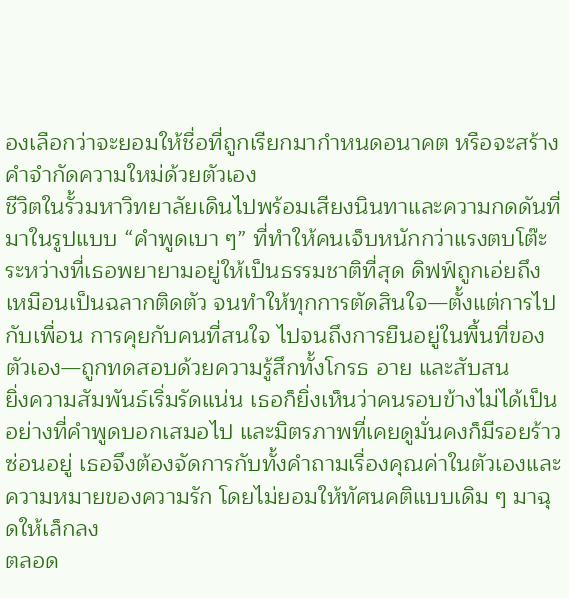องเลือกว่าจะยอมให้ชื่อที่ถูกเรียกมากำหนดอนาคต หรือจะสร้างคำจำกัดความใหม่ด้วยตัวเอง
ชีวิตในรั้วมหาวิทยาลัยเดินไปพร้อมเสียงนินทาและความกดดันที่มาในรูปแบบ “คำพูดเบา ๆ” ที่ทำให้คนเจ็บหนักกว่าแรงตบโต๊ะ ระหว่างที่เธอพยายามอยู่ให้เป็นธรรมชาติที่สุด ดิฟฟ์ถูกเอ่ยถึงเหมือนเป็นฉลากติดตัว จนทำให้ทุกการตัดสินใจ—ตั้งแต่การไปกับเพื่อน การคุยกับคนที่สนใจ ไปจนถึงการยืนอยู่ในพื้นที่ของตัวเอง—ถูกทดสอบด้วยความรู้สึกทั้งโกรธ อาย และสับสน
ยิ่งความสัมพันธ์เริ่มรัดแน่น เธอก็ยิ่งเห็นว่าคนรอบข้างไม่ได้เป็นอย่างที่คำพูดบอกเสมอไป และมิตรภาพที่เคยดูมั่นคงก็มีรอยร้าวซ่อนอยู่ เธอจึงต้องจัดการกับทั้งคำถามเรื่องคุณค่าในตัวเองและความหมายของความรัก โดยไม่ยอมให้ทัศนคติแบบเดิม ๆ มาฉุดให้เล็กลง
ตลอด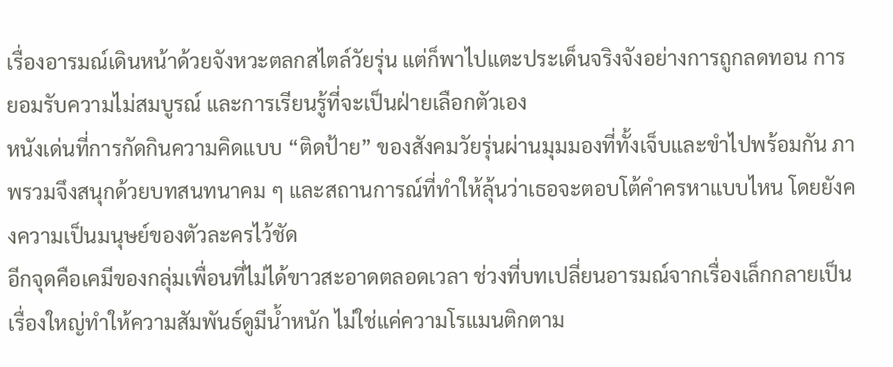เรื่องอารมณ์เดินหน้าด้วยจังหวะตลกสไตล์วัยรุ่น แต่ก็พาไปแตะประเด็นจริงจังอย่างการถูกลดทอน การยอมรับความไม่สมบูรณ์ และการเรียนรู้ที่จะเป็นฝ่ายเลือกตัวเอง
หนังเด่นที่การกัดกินความคิดแบบ “ติดป้าย” ของสังคมวัยรุ่นผ่านมุมมองที่ทั้งเจ็บและขำไปพร้อมกัน ภาพรวมจึงสนุกด้วยบทสนทนาคม ๆ และสถานการณ์ที่ทำให้ลุ้นว่าเธอจะตอบโต้คำครหาแบบไหน โดยยังคงความเป็นมนุษย์ของตัวละครไว้ชัด
อีกจุดคือเคมีของกลุ่มเพื่อนที่ไม่ได้ขาวสะอาดตลอดเวลา ช่วงที่บทเปลี่ยนอารมณ์จากเรื่องเล็กกลายเป็นเรื่องใหญ่ทำให้ความสัมพันธ์ดูมีน้ำหนัก ไม่ใช่แค่ความโรแมนติกตาม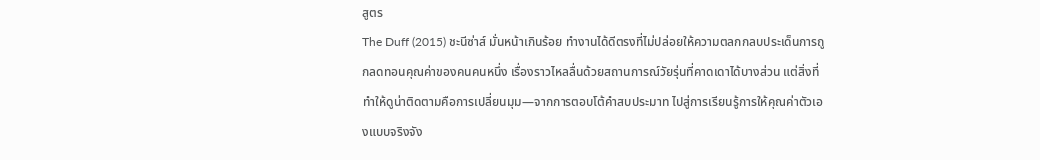สูตร
The Duff (2015) ชะนีซ่าส์ มั่นหน้าเกินร้อย ทำงานได้ดีตรงที่ไม่ปล่อยให้ความตลกกลบประเด็นการถูกลดทอนคุณค่าของคนคนหนึ่ง เรื่องราวไหลลื่นด้วยสถานการณ์วัยรุ่นที่คาดเดาได้บางส่วน แต่สิ่งที่ทำให้ดูน่าติดตามคือการเปลี่ยนมุม—จากการตอบโต้คำสบประมาท ไปสู่การเรียนรู้การให้คุณค่าตัวเองแบบจริงจัง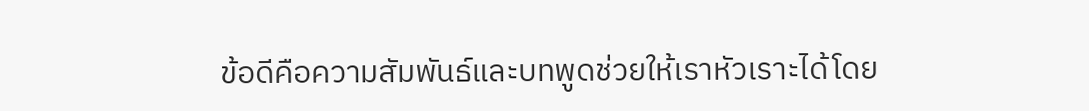ข้อดีคือความสัมพันธ์และบทพูดช่วยให้เราหัวเราะได้โดย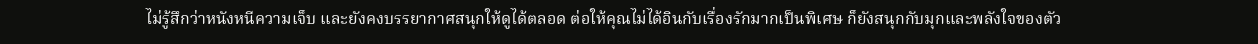ไม่รู้สึกว่าหนังหนีความเจ็บ และยังคงบรรยากาศสนุกให้ดูได้ตลอด ต่อให้คุณไม่ได้อินกับเรื่องรักมากเป็นพิเศษ ก็ยังสนุกกับมุกและพลังใจของตัว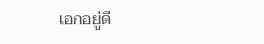เอกอยู่ดี